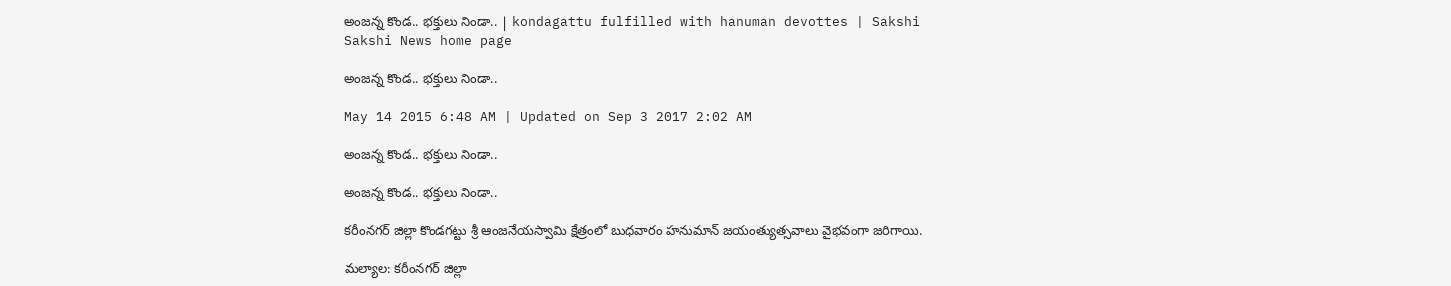అంజన్న కొండ.. భక్తులు నిండా.. | kondagattu fulfilled with hanuman devottes | Sakshi
Sakshi News home page

అంజన్న కొండ.. భక్తులు నిండా..

May 14 2015 6:48 AM | Updated on Sep 3 2017 2:02 AM

అంజన్న కొండ.. భక్తులు నిండా..

అంజన్న కొండ.. భక్తులు నిండా..

కరీంనగర్ జిల్లా కొండగట్టు శ్రీ ఆంజనేయస్వామి క్షేత్రంలో బుధవారం హనుమాన్ జయంత్యుత్సవాలు వైభవంగా జరిగాయి.

మల్యాల: కరీంనగర్ జిల్లా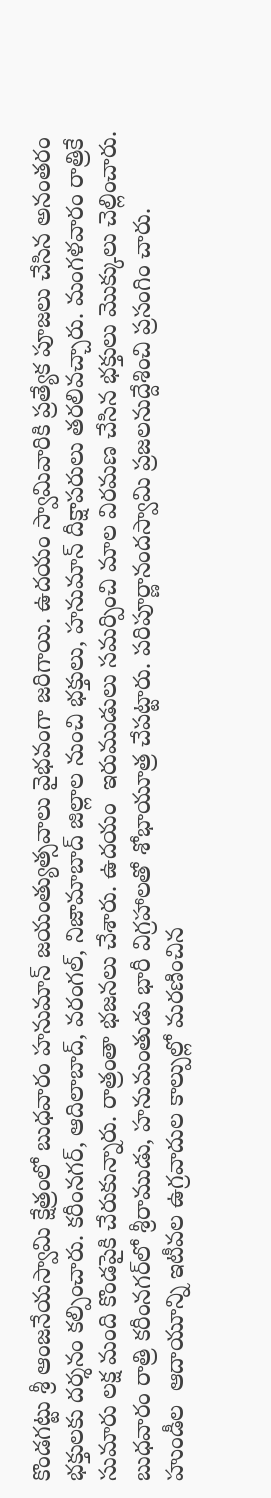కొండగట్టు శ్రీ ఆంజనేయస్వామి క్షేత్రంలో బుధవారం హనుమాన్ జయంత్యుత్సవాలు వైభవంగా జరిగాయి. ఉదయం స్వామివారికి ప్రత్యేక పూజలు చేసిన అనంతరం  భక్తులకు దర్శనం కల్పించారు. కరీంనగర్, ఆదిలాబాద్, వరంగల్, నిజామాబాద్ జిల్లాల నుంచి భక్తులు, హనుమాన్ దీక్షాపరులు తరలివచ్చారు. మంగళవారం రాత్రికే సుమారు లక్ష మంది కొండపైకి చేరుకున్నారు. రాత్రంతా భజనలు చేశారు. ఉదయం  ఇరుముడులు సమర్పించి మాల విరమణ చేసిన భక్తులు మొక్కులు చెల్లించారు. బుధవారం రాత్రి కరీంనగర్‌లో శ్రీరాముడు, హనుమంతుడు భారీ విగ్రహాలతో శోభాయూత్ర చేపట్టారు. పరిపూర్ణానందస్వామి ప్రజలనుద్దేశించి ప్రసంగిం చారు. హుండీల  ఆదాయూన్ని ఇటీవల ఉగ్రవాదుల కాల్పుల్లో మరణించిన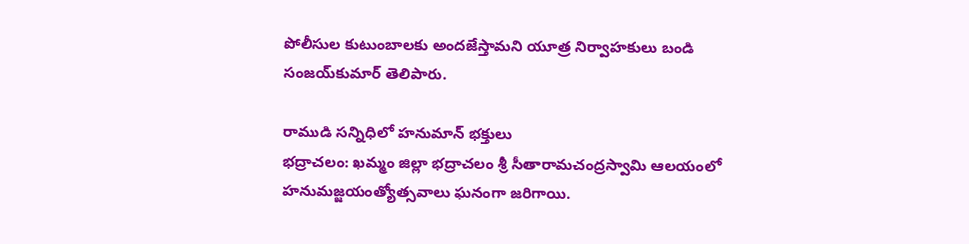పోలీసుల కుటుంబాలకు అందజేస్తామని యూత్ర నిర్వాహకులు బండి సంజయ్‌కుమార్ తెలిపారు.

రాముడి సన్నిధిలో హనుమాన్ భక్తులు
భద్రాచలం: ఖమ్మం జిల్లా భద్రాచలం శ్రీ సీతారామచంద్రస్వామి ఆలయంలో హనుమజ్జయంత్యోత్సవాలు ఘనంగా జరిగాయి.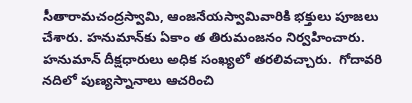సీతారామచంద్రస్వామి, ఆంజనేయస్వామివారికి భక్తులు పూజలు చేశారు. హనుమాన్‌కు ఏకాం త తిరుమంజనం నిర్వహించారు. హనుమాన్ దీక్షధారులు అధిక సంఖ్యలో తరలివచ్చారు.  గోదావరి నదిలో పుణ్యస్నానాలు ఆచరించి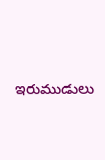ఇరుముడులు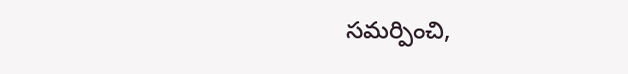సమర్పించి,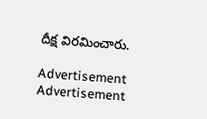దీక్ష విరమించారు.

Advertisement
Advertisement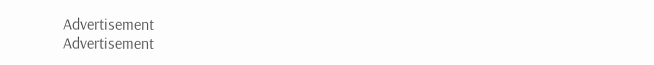Advertisement
Advertisement